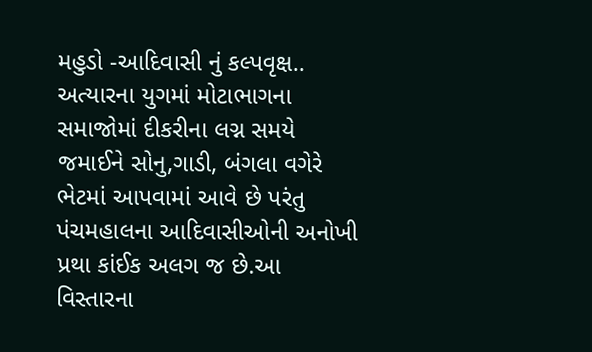મહુડો -આદિવાસી નું કલ્પવૃક્ષ.. અત્યારના યુગમાં મોટાભાગના સમાજોમાં દીકરીના લગ્ન સમયે જમાઈને સોનુ,ગાડી, બંગલા વગેરે ભેટમાં આપવામાં આવે છે પરંતુ પંચમહાલના આદિવાસીઓની અનોખી પ્રથા કાંઈક અલગ જ છે.આ વિસ્તારના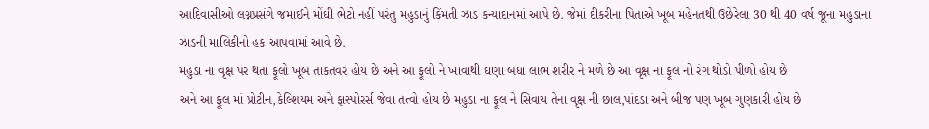આદિવાસીઓ લગ્નપ્રસંગે જમાઈને મોંઘી ભેટો નહીં પરંતુ મહુડાનું કિંમતી ઝાડ કન્યાદાનમાં આપે છે. જેમાં દીકરીના પિતાએ ખૂબ મહેનતથી ઉછેરેલા 30 થી 40 વર્ષ જૂના મહુડાના ઝાડની માલિકીનો હક આપવામાં આવે છે.
મહુડા ના વૃક્ષ પર થતા ફૂલો ખૂબ તાકતવર હોય છે અને આ ફૂલો ને ખાવાથી ઘણા બધા લાભ શરીર ને મળે છે આ વૃક્ષ ના ફૂલ નો રંગ થોડો પીળો હોય છે
અને આ ફૂલ માં પ્રોટીન,કેલ્શિયમ અને ફાસ્પોરર્સ જેવા તત્વો હોય છે મહુડા ના ફૂલ ને સિવાય તેના વૃક્ષ ની છાલ,પાંદડા અને બીજ પણ ખૂબ ગુણકારી હોય છે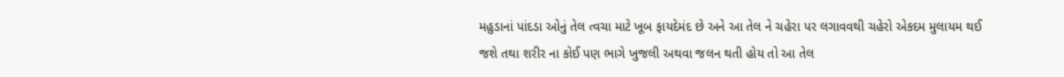મહુડાનાં પાંદડા ઓનું તેલ ત્વચા માટે ખૂબ ફાયદેમંદ છે અને આ તેલ ને ચહેરા પર લગાવવથી ચહેરો એકદમ મુલાયમ થઈ જશે તથા શરીર ના કોઈ પણ ભાગે ખુજલી અથવા જલન થતી હોય તો આ તેલ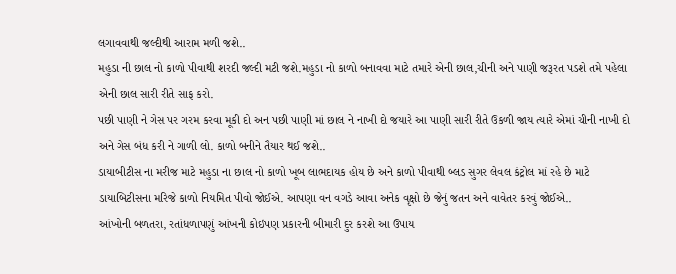લગાવવાથી જલ્દીથી આરામ મળી જશે..
મહુડા ની છાલ નો કાળો પીવાથી શરદી જલ્દી મટી જશે.મહુડા નો કાળો બનાવવા માટે તમારે એની છાલ,ચીની અને પાણી જરૂરત પડશે તમે પહેલા એની છાલ સારી રીતે સાફ કરો.
પછી પાણી ને ગેસ પર ગરમ કરવા મૂકી દો અન પછી પાણી માં છાલ ને નાખી દો જયારે આ પાણી સારી રીતે ઉકળી જાય ત્યારે એમાં ચીની નાખી દો અને ગેસ બંધ કરી ને ગાળી લો. કાળો બનીને તૈયાર થઈ જશે..
ડાયાબીટીસ ના મરીજ માટે મહુડા ના છાલ નો કાળો ખૂબ લાભદાયક હોય છે અને કાળો પીવાથી બ્લડ સુગર લેવલ કંટ્રોલ માં રહે છે માટે ડાયાબિટીસના મરિજે કાળો નિયમિત પીવો જોઈએ. આપણા વન વગડે આવા અનેક વૃક્ષો છે જેનું જતન અને વાવેતર કરવું જોઈએ..
આંખોની બળતરા, રતાંધળાપણું આંખની કોઇપણ પ્રકારની બીમારી દુર કરશે આ ઉપાય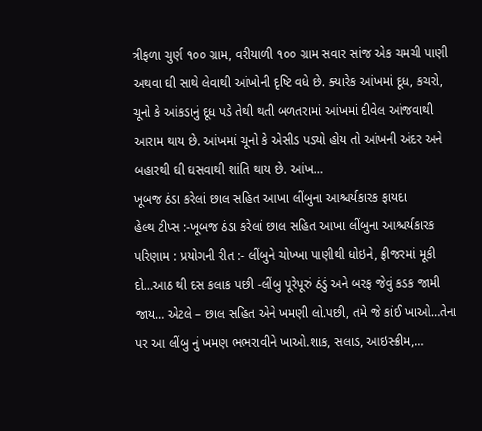ત્રીફળા ચુર્ણ ૧૦૦ ગ્રામ, વરીયાળી ૧૦૦ ગ્રામ સવાર સાંજ એક ચમચી પાણી અથવા ઘી સાથે લેવાથી આંખોની દૃષ્ટિ વધે છે. ક્યારેક આંખમાં દૂધ, કચરો, ચૂનો કે આંકડાનું દૂધ પડે તેથી થતી બળતરામાં આંખમાં દીવેલ આંજવાથી આરામ થાય છે. આંખમાં ચૂનો કે એસીડ પડ્યો હોય તો આંખની અંદર અને બહારથી ઘી ઘસવાથી શાંતિ થાય છે. આંખ…
ખૂબજ ઠંડા કરેલાં છાલ સહિત આખા લીંબુના આશ્ચર્યકારક ફાયદા
હેલ્થ ટીપ્સ :-ખૂબજ ઠંડા કરેલાં છાલ સહિત આખા લીંબુના આશ્ચર્યકારક પરિણામ : પ્રયોગની રીત :- લીંબુને ચોખ્ખા પાણીથી ધોઇને, ફ્રીજરમાં મૂકી દો…આઠ થી દસ કલાક પછી -લીંબુ પૂરેપૂરું ઠંડું અને બરફ જેવું કડક જામી જાય… એટલે – છાલ સહિત એને ખમણી લો.પછી, તમે જે કાંઈ ખાઓ…તેના પર આ લીંબુ નું ખમણ ભભરાવીને ખાઓ.શાક, સલાડ, આઇસ્ક્રીમ,…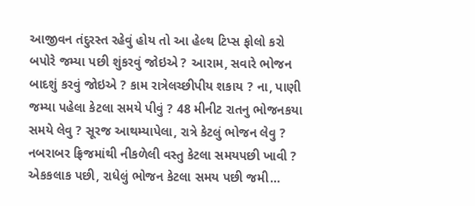આજીવન તંદુરસ્ત રહેવું હોય તો આ હેલ્થ ટિપ્સ ફોલો કરો
બપોરે જમ્યા પછી શુંકરવું જોઇએ ? આરામ, સવારે ભોજન બાદશું કરવું જોઇએ ? કામ રાત્રેલચ્છીપીય શકાય ? ના, પાણી જમ્યા પહેલા કેટલા સમયે પીવું ? 48 મીનીટ રાતનુ ભોજનકયા સમયે લેવુ ? સૂરજ આથમ્યાપેલા, રાત્રે કેટલું ભોજન લેવુ ? નબરાબર ફ્રિજમાંથી નીકળેલી વસ્તુ કેટલા સમયપછી ખાવી ? એકકલાક પછી, રાધેલું ભોજન કેટલા સમય પછી જમી…